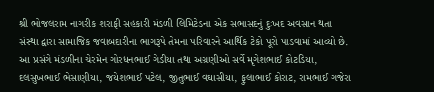શ્રી ભોજલરામ નાગરીક શરાફી સહકારી મંડળી લિમિટેડના એક સભાસદનું દુઃખદ અવસાન થતા સંસ્થા દ્વારા સામાજિક જવાબદારીના ભાગરૂપે તેમના પરિવારને આર્થિક ટેકો પૂરો પાડવામાં આવ્યો છે. આ પ્રસંગે મંડળીના ચેરમેન ગોરધનભાઈ ગેડીયા તથા અગ્રણીઓ સર્વે મૃગેશભાઈ કોટડિયા, દલસુખભાઈ ભેસાણીયા, જયેશભાઈ પટેલ, જીતુભાઈ વઘાસીયા, ફુલાભાઈ કોરાટ, રામભાઈ ગજેરા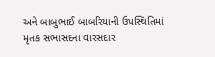અને બાબુભાઈ બાબરિયાની ઉપસ્થિતિમાં
મૃતક સભાસદના વારસદાર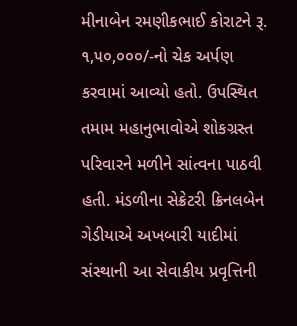મીનાબેન રમણીકભાઈ કોરાટને રૂ. ૧,૫૦,૦૦૦/-નો ચેક અર્પણ કરવામાં આવ્યો હતો. ઉપસ્થિત તમામ મહાનુભાવોએ શોકગ્રસ્ત પરિવારને મળીને સાંત્વના પાઠવી હતી. મંડળીના સેક્રેટરી ક્રિનલબેન ગેડીયાએ અખબારી યાદીમાં સંસ્થાની આ સેવાકીય પ્રવૃત્તિની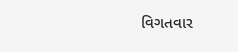વિગતવાર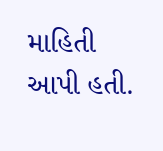માહિતી આપી હતી.